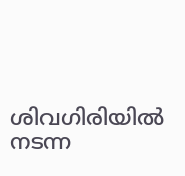ശിവഗിരിയിൽ നടന്ന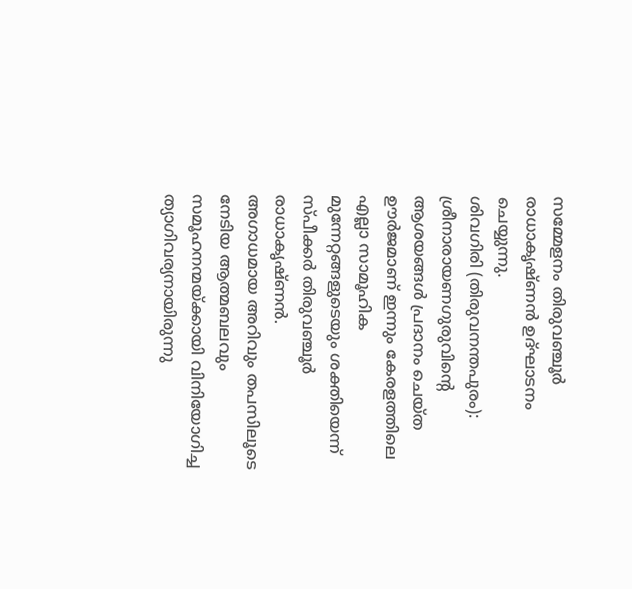സമ്മേളനം തിരുവഞ്ചൂർ രാധാകൃഷ്ണൻ ഉദ്ഘാടനം ചെയ്യുന്നു.
ശിവഗിരി (തിരുവനന്തപുരം): ശ്രീനാരായണഗുരുവിന്റെ ആശയങ്ങൾ പ്രദാനം ചെയ്ത ഊർജമാണ് ഇന്നും കേരളത്തിലെ എല്ലാ സാമൂഹിക മുന്നേറ്റങ്ങളുടെയും ശക്തിയെന്ന് സ്പീക്കർ തിരുവഞ്ചൂർ രാധാകൃഷ്ണൻ.
അഗാധമായ അറിവും തപസിലൂടെ നേടിയ ആത്മബലവും സമൂഹനന്മയ്ക്കായി വിനിയോഗിച്ച ത്യാഗിവര്യനായിരുന്നു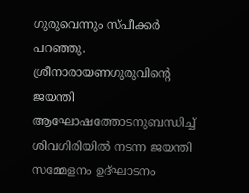ഗുരുവെന്നും സ്പീക്കർ പറഞ്ഞു. ശ്രീനാരായണഗുരുവിന്റെ ജയന്തി ആഘോഷത്തോടനുബന്ധിച്ച് ശിവഗിരിയിൽ നടന്ന ജയന്തി സമ്മേളനം ഉദ്ഘാടനം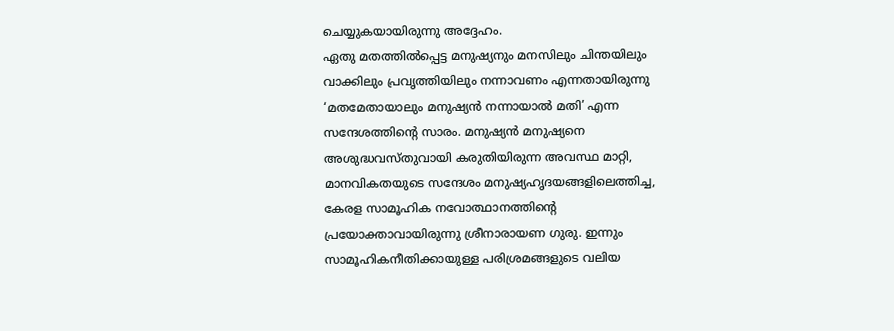ചെയ്യുകയായിരുന്നു അദ്ദേഹം.
ഏതു മതത്തിൽപ്പെട്ട മനുഷ്യനും മനസിലും ചിന്തയിലും വാക്കിലും പ്രവൃത്തിയിലും നന്നാവണം എന്നതായിരുന്നു ‘മതമേതായാലും മനുഷ്യൻ നന്നായാൽ മതി’ എന്ന സന്ദേശത്തിന്റെ സാരം. മനുഷ്യൻ മനുഷ്യനെ അശുദ്ധവസ്തുവായി കരുതിയിരുന്ന അവസ്ഥ മാറ്റി, മാനവികതയുടെ സന്ദേശം മനുഷ്യഹൃദയങ്ങളിലെത്തിച്ച, കേരള സാമൂഹിക നവോത്ഥാനത്തിന്റെ പ്രയോക്താവായിരുന്നു ശ്രീനാരായണ ഗുരു. ഇന്നും സാമൂഹികനീതിക്കായുള്ള പരിശ്രമങ്ങളുടെ വലിയ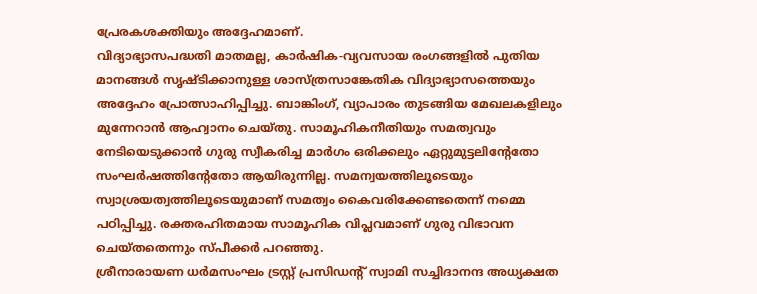പ്രേരകശക്തിയും അദ്ദേഹമാണ്.
വിദ്യാഭ്യാസപദ്ധതി മാതമല്ല, കാർഷിക-വ്യവസായ രംഗങ്ങളിൽ പുതിയ മാനങ്ങൾ സൃഷ്ടിക്കാനുള്ള ശാസ്ത്രസാങ്കേതിക വിദ്യാഭ്യാസത്തെയും അദ്ദേഹം പ്രോത്സാഹിപ്പിച്ചു. ബാങ്കിംഗ്, വ്യാപാരം തുടങ്ങിയ മേഖലകളിലും മുന്നേറാൻ ആഹ്വാനം ചെയ്തു. സാമൂഹികനീതിയും സമത്വവും നേടിയെടുക്കാൻ ഗുരു സ്വീകരിച്ച മാർഗം ഒരിക്കലും ഏറ്റുമുട്ടലിന്റേതോ സംഘർഷത്തിന്റേതോ ആയിരുന്നില്ല. സമന്വയത്തിലൂടെയും സ്വാശ്രയത്വത്തിലൂടെയുമാണ് സമത്വം കൈവരിക്കേണ്ടതെന്ന് നമ്മെ പഠിപ്പിച്ചു. രക്തരഹിതമായ സാമൂഹിക വിപ്ലവമാണ് ഗുരു വിഭാവന ചെയ്തതെന്നും സ്പീക്കർ പറഞ്ഞു.
ശ്രീനാരായണ ധർമസംഘം ട്രസ്റ്റ് പ്രസിഡന്റ് സ്വാമി സച്ചിദാനന്ദ അധ്യക്ഷത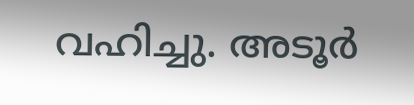വഹിച്ചു. അടൂർ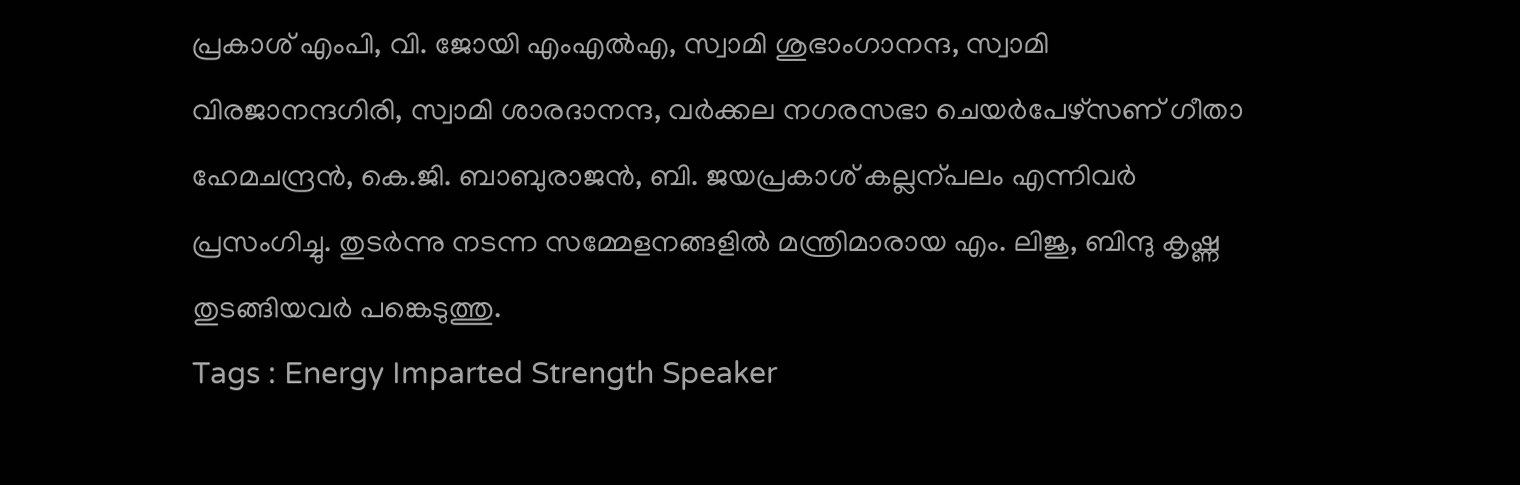പ്രകാശ് എംപി, വി. ജോയി എംഎൽഎ, സ്വാമി ശുഭാംഗാനന്ദ, സ്വാമി വിരജാനന്ദഗിരി, സ്വാമി ശാരദാനന്ദ, വർക്കല നഗരസഭാ ചെയർപേഴ്സണ് ഗീതാ ഹേമചന്ദ്രൻ, കെ.ജി. ബാബുരാജൻ, ബി. ജയപ്രകാശ് കല്ലന്പലം എന്നിവർ പ്രസംഗിച്ചു. തുടർന്നു നടന്ന സമ്മേളനങ്ങളിൽ മന്ത്രിമാരായ എം. ലിജു, ബിന്ദു കൃഷ്ണ തുടങ്ങിയവർ പങ്കെടുത്തു.
Tags : Energy Imparted Strength Speaker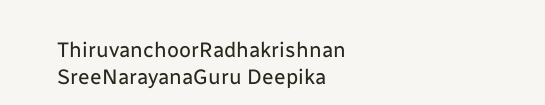ThiruvanchoorRadhakrishnan SreeNarayanaGuru Deepika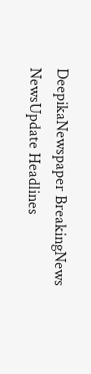DeepikaNewspaper BreakingNews NewsUpdate Headlines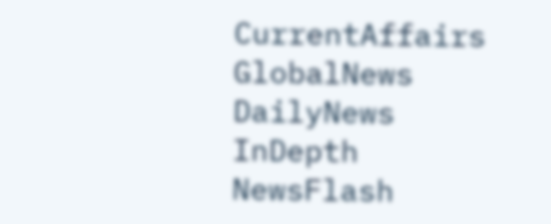CurrentAffairs GlobalNews DailyNews InDepth NewsFlash